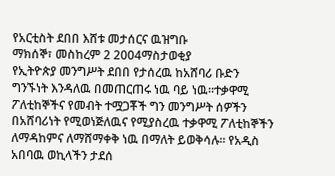የአርቲስት ደበበ እሸቱ መታሰርና ዉዝግቡ
ማክሰኞ፣ መስከረም 2 2004ማስታወቂያ
የኢትዮጵያ መንግሥት ደበበ የታሰረዉ ከአሸባሪ ቡድን ግንኙነት እንዳለዉ በመጠርጠሩ ነዉ ባይ ነዉ።ተቃዋሚ ፖለቲከኞችና የመብት ተሟጋቾች ግን መንግሥት ሰዎችን በአሸባሪነት የሚወነጅለዉና የሚያስረዉ ተቃዋሚ ፖለቲከኞችን ለማዳከምና ለማሸማቀቅ ነዉ በማለት ይወቅሳሉ። የአዲስ አበባዉ ወኪላችን ታደሰ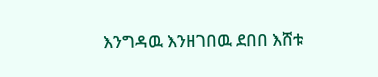እንግዳዉ እንዘገበዉ ደበበ እሸቱ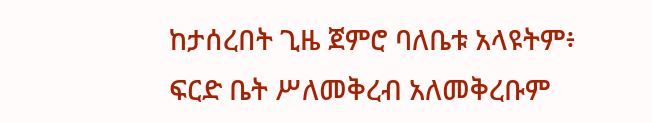ከታሰረበት ጊዜ ጀምሮ ባለቤቱ አላዩትም፥ ፍርድ ቤት ሥለመቅረብ አለመቅረቡም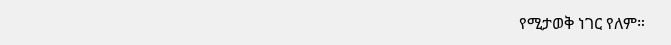የሚታወቅ ነገር የለም።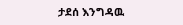ታደሰ እንግዳዉ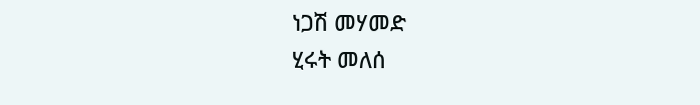ነጋሽ መሃመድ
ሂሩት መለሰ